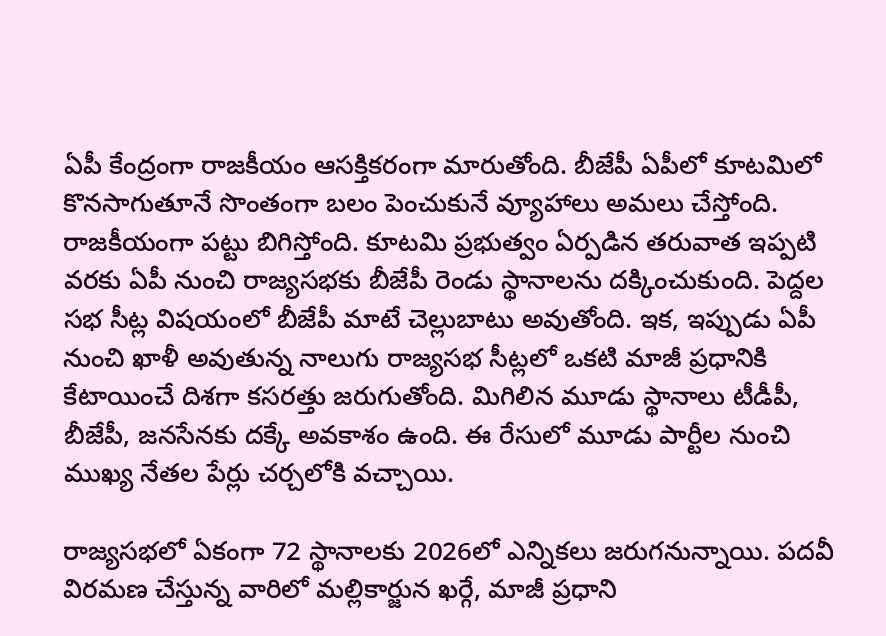ఏపీ కేంద్రంగా రాజకీయం ఆసక్తికరంగా మారుతోంది. బీజేపీ ఏపీలో కూటమిలో కొనసాగుతూనే సొంతంగా బలం పెంచుకునే వ్యూహాలు అమలు చేస్తోంది. రాజకీయంగా పట్టు బిగిస్తోంది. కూటమి ప్రభుత్వం ఏర్పడిన తరువాత ఇప్పటి వరకు ఏపీ నుంచి రాజ్యసభకు బీజేపీ రెండు స్థానాలను దక్కించుకుంది. పెద్దల సభ సీట్ల విషయంలో బీజేపీ మాటే చెల్లుబాటు అవుతోంది. ఇక, ఇప్పుడు ఏపీ నుంచి ఖాళీ అవుతున్న నాలుగు రాజ్యసభ సీట్లలో ఒకటి మాజీ ప్రధానికి కేటాయించే దిశగా కసరత్తు జరుగుతోంది. మిగిలిన మూడు స్థానాలు టీడీపీ, బీజేపీ, జనసేనకు దక్కే అవకాశం ఉంది. ఈ రేసులో మూడు పార్టీల నుంచి ముఖ్య నేతల పేర్లు చర్చలోకి వచ్చాయి.

రాజ్యసభలో ఏకంగా 72 స్థానాలకు 2026లో ఎన్నికలు జరుగనున్నాయి. పదవీ విరమణ చేస్తున్న వారిలో మల్లికార్జున ఖర్గే, మాజీ ప్రధాని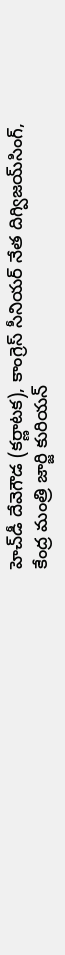హెచ్‌డీ దేవెగౌడ (కర్ణాటక), కాంగ్రెస్‌ సీనియర్‌ నేత దిగ్విజయ్‌సింగ్‌, కేంద్ర మంత్రి జార్జి కురియన్‌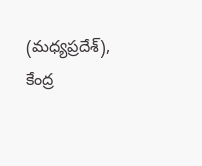(మధ్యప్రదేశ్‌), కేంద్ర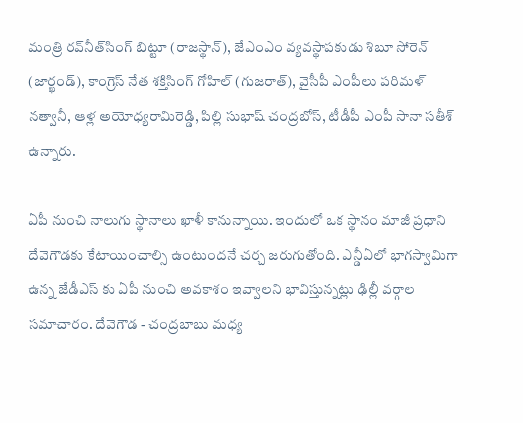మంత్రి రవ్‌నీత్‌సింగ్‌ బిట్టూ (రాజస్థాన్‌), జేఎంఎం వ్యవస్థాపకుడు శిబూ సోరెన్‌ (జార్ఖండ్‌), కాంగ్రెస్‌ నేత శక్తిసింగ్‌ గోహిల్‌ (గుజరాత్‌), వైసీపీ ఎంపీలు పరిమళ్‌ నత్వానీ, ఆళ్ల అయోధ్యరామిరెడ్డి, పిల్లి సుభాష్ చంద్రబోస్, టీడీపీ ఎంపీ సానా సతీశ్‌ ఉన్నారు.

ఏపీ నుంచి నాలుగు స్థానాలు ఖాళీ కానున్నాయి. ఇందులో ఒక స్థానం మాజీ ప్రధాని దేవెగౌడకు కేటాయించాల్సి ఉంటుందనే చర్చ జరుగుతోంది. ఎన్డీఏలో భాగస్వామిగా ఉన్న జేడీఎస్ కు ఏపీ నుంచి అవకాశం ఇవ్వాలని భావిస్తున్నట్లు ఢిల్లీ వర్గాల సమాచారం. దేవెగౌడ - చంద్రబాబు మధ్య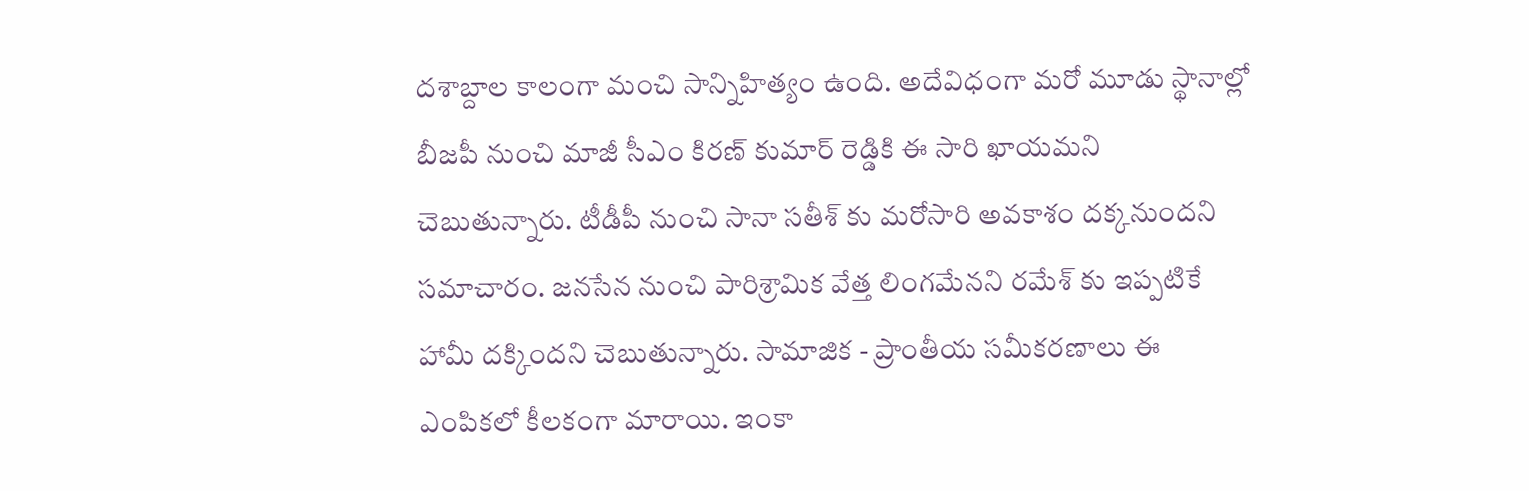దశాబ్దాల కాలంగా మంచి సాన్నిహిత్యం ఉంది. అదేవిధంగా మరో మూడు స్థానాల్లో బీజపీ నుంచి మాజీ సీఎం కిరణ్ కుమార్ రెడ్డికి ఈ సారి ఖాయమని చెబుతున్నారు. టీడీపీ నుంచి సానా సతీశ్ కు మరోసారి అవకాశం దక్కనుందని సమాచారం. జనసేన నుంచి పారిశ్రామిక వేత్త లింగమేనని రమేశ్ కు ఇప్పటికే హామీ దక్కిందని చెబుతున్నారు. సామాజిక - ప్రాంతీయ సమీకరణాలు ఈ ఎంపికలో కీలకంగా మారాయి. ఇంకా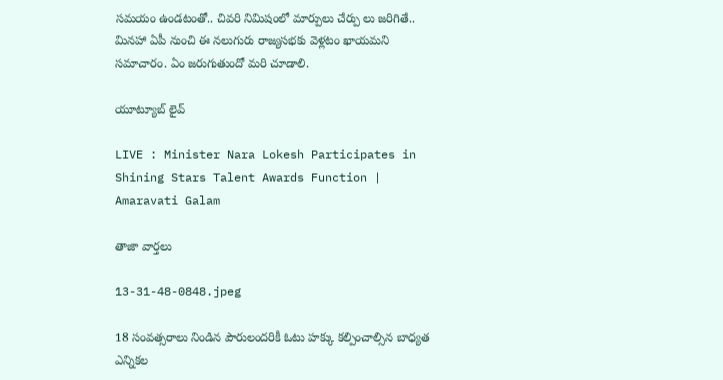సమయం ఉండటంతో.. చివరి నిమిషంలో మార్పులు చేర్పు లు జరిగితే.. మినహా ఏపీ నుంచి ఈ నలుగురు రాజ్యసభకు వెళ్లటం ఖాయమని సమాచారం. ఏం జరుగుతుందో మరి చూడాలి.

యూట్యూబ్ లైవ్

LIVE : Minister Nara Lokesh Participates in Shining Stars Talent Awards Function | Amaravati Galam

తాజా వార్తలు

13-31-48-0848.jpeg

18 సంవత్సరాలు నిండిన పౌరులందరికీ ఓటు హక్కు కల్పించాల్సిన బాధ్యత ఎన్నికల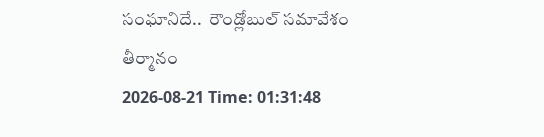సంఘానిదే..  రౌండ్లోబుల్ సమావేశం తీర్మానం
2026-08-21 Time: 01:31:48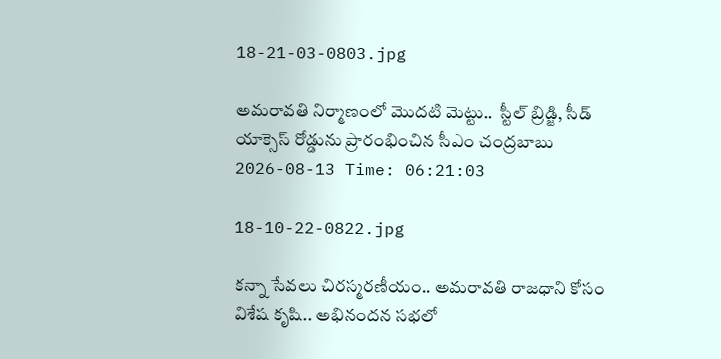18-21-03-0803.jpg

అమరావతి నిర్మాణంలో మొదటి మెట్టు..  స్టీల్ బ్రిడ్జి, సీడ్ యాక్సెస్ రోడ్డును ప్రారంభించిన సీఎం చంద్రబాబు
2026-08-13 Time: 06:21:03

18-10-22-0822.jpg

కన్నా సేవలు చిరస్మరణీయం.. అమరావతి రాజధాని కోసం విశేష కృషి.. అభినందన సభలో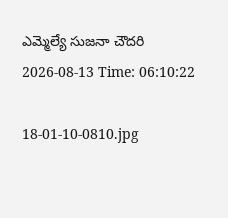ఎమ్మెల్యే సుజనా చౌదరి
2026-08-13 Time: 06:10:22

18-01-10-0810.jpg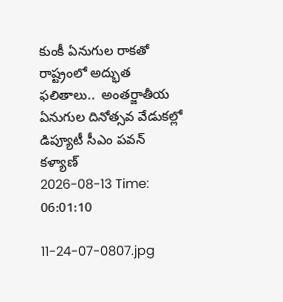కుంకీ ఏనుగుల రాకతో రాష్ట్రంలో అద్భుత ఫలితాలు..  అంతర్జాతీయ ఏనుగుల దినోత్సవ వేడుకల్లో డిప్యూటీ సీఎం పవన్ కళ్యాణ్
2026-08-13 Time: 06:01:10

11-24-07-0807.jpg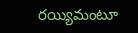రయ్యిమంటూ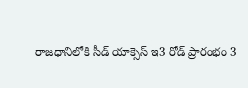రాజధానిలోకి సీడ్‌ యాక్సెస్‌ ఇ3 రోడ్‌ ప్రారంభం 3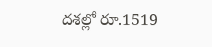దశల్లో రూ.1519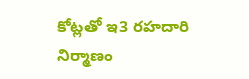కోట్లతో ఇ3 రహదారి నిర్మాణం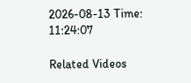2026-08-13 Time: 11:24:07

Related Videos